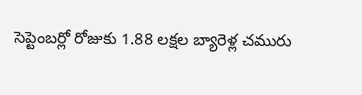సెప్టెంబర్లో రోజుకు 1.88 లక్షల బ్యారెళ్ల చమురు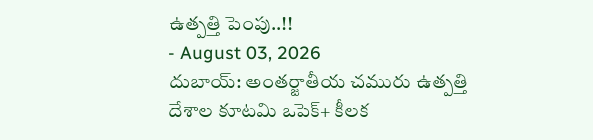ఉత్పత్తి పెంపు..!!
- August 03, 2026
దుబాయ్: అంతర్జాతీయ చమురు ఉత్పత్తి దేశాల కూటమి ఒపెక్+ కీలక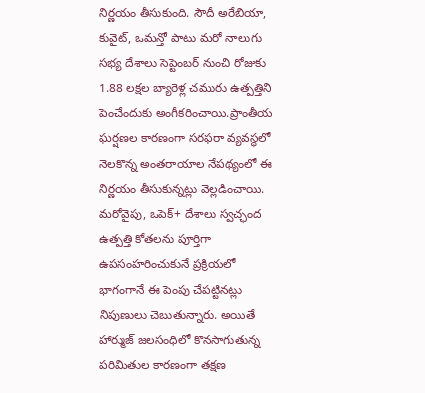నిర్ణయం తీసుకుంది. సౌదీ అరేబియా, కువైట్, ఒమన్తో పాటు మరో నాలుగు సభ్య దేశాలు సెప్టెంబర్ నుంచి రోజుకు 1.88 లక్షల బ్యారెళ్ల చమురు ఉత్పత్తిని పెంచేందుకు అంగీకరించాయి.ప్రాంతీయ ఘర్షణల కారణంగా సరఫరా వ్యవస్థలో నెలకొన్న అంతరాయాల నేపథ్యంలో ఈ నిర్ణయం తీసుకున్నట్లు వెల్లడించాయి.
మరోవైపు, ఒపెక్+ దేశాలు స్వచ్ఛంద ఉత్పత్తి కోతలను పూర్తిగా ఉపసంహరించుకునే ప్రక్రియలో భాగంగానే ఈ పెంపు చేపట్టినట్లు నిపుణులు చెబుతున్నారు. అయితే హార్ముజ్ జలసంధిలో కొనసాగుతున్న పరిమితుల కారణంగా తక్షణ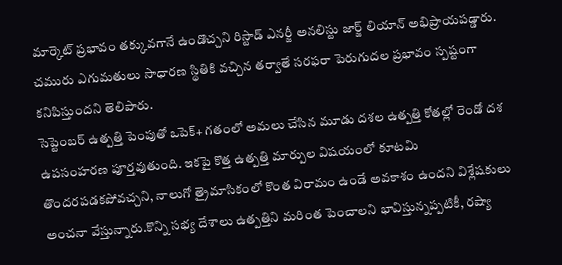మార్కెట్ ప్రభావం తక్కువగానే ఉండొచ్చని రిస్టాడ్ ఎనర్జీ అనలిస్టు జార్జ్ లియాన్ అభిప్రాయపడ్డారు. చమురు ఎగుమతులు సాధారణ స్థితికి వచ్చిన తర్వాతే సరఫరా పెరుగుదల ప్రభావం స్పష్టంగా కనిపిస్తుందని తెలిపారు.
సెప్టెంబర్ ఉత్పత్తి పెంపుతో ఒపెక్+ గతంలో అమలు చేసిన మూడు దశల ఉత్పత్తి కోతల్లో రెండో దశ ఉపసంహరణ పూర్తవుతుంది. ఇకపై కొత్త ఉత్పత్తి మార్పుల విషయంలో కూటమి తొందరపడకపోవచ్చని, నాలుగో త్రైమాసికంలో కొంత విరామం ఉండే అవకాశం ఉందని విశ్లేషకులు అంచనా వేస్తున్నారు.కొన్ని సభ్య దేశాలు ఉత్పత్తిని మరింత పెంచాలని భావిస్తున్నప్పటికీ, రష్యా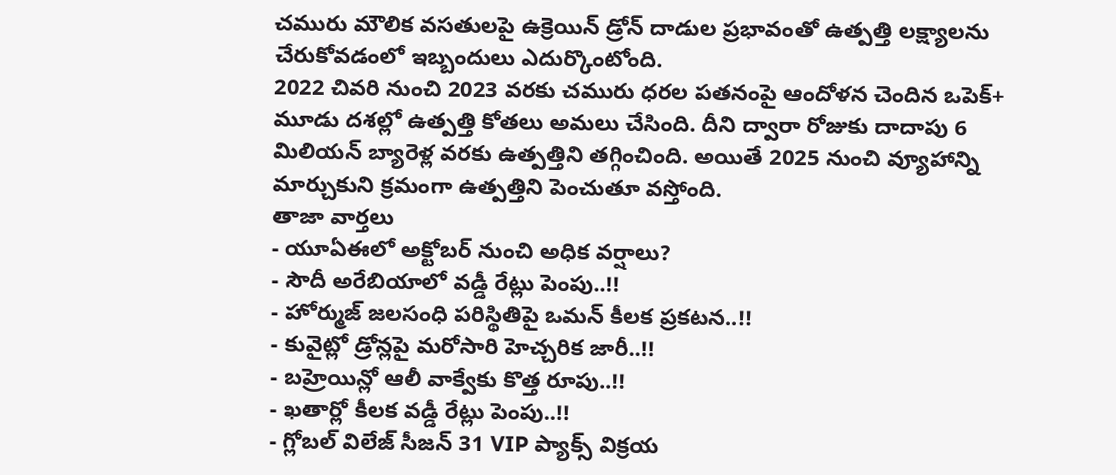చమురు మౌలిక వసతులపై ఉక్రెయిన్ డ్రోన్ దాడుల ప్రభావంతో ఉత్పత్తి లక్ష్యాలను చేరుకోవడంలో ఇబ్బందులు ఎదుర్కొంటోంది.
2022 చివరి నుంచి 2023 వరకు చమురు ధరల పతనంపై ఆందోళన చెందిన ఒపెక్+ మూడు దశల్లో ఉత్పత్తి కోతలు అమలు చేసింది. దీని ద్వారా రోజుకు దాదాపు 6 మిలియన్ బ్యారెళ్ల వరకు ఉత్పత్తిని తగ్గించింది. అయితే 2025 నుంచి వ్యూహాన్ని మార్చుకుని క్రమంగా ఉత్పత్తిని పెంచుతూ వస్తోంది.
తాజా వార్తలు
- యూఏఈలో అక్టోబర్ నుంచి అధిక వర్షాలు?
- సౌదీ అరేబియాలో వడ్డీ రేట్లు పెంపు..!!
- హోర్ముజ్ జలసంధి పరిస్థితిపై ఒమన్ కీలక ప్రకటన..!!
- కువైట్లో డ్రోన్లపై మరోసారి హెచ్చరిక జారీ..!!
- బహ్రెయిన్లో ఆలీ వాక్వేకు కొత్త రూపు..!!
- ఖతార్లో కీలక వడ్డీ రేట్లు పెంపు..!!
- గ్లోబల్ విలేజ్ సీజన్ 31 VIP ప్యాక్స్ విక్రయ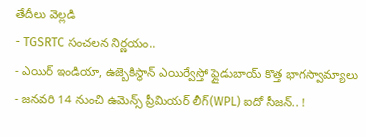తేదీలు వెల్లడి
- TGSRTC సంచలన నిర్ణయం..
- ఎయిర్ ఇండియా, ఉజ్బెకిస్థాన్ ఎయిర్వేస్తో ఫ్లైడుబాయ్ కొత్త భాగస్వామ్యాలు
- జనవరి 14 నుంచి ఉమెన్స్ ప్రీమియర్ లీగ్(WPL) ఐదో సీజన్.. !